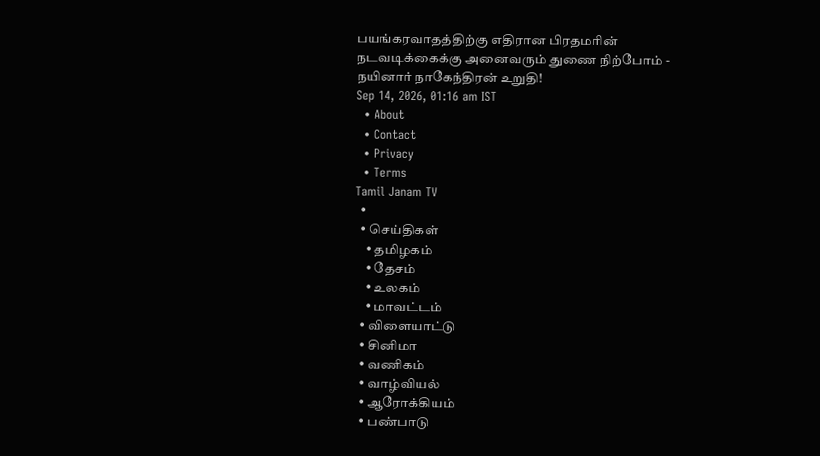பயங்கரவாதத்திற்கு எதிரான பிரதமரின் நடவடிக்கைக்கு அனைவரும் துணை நிற்போம் - நயினார் நாகேந்திரன் உறுதி!
Sep 14, 2026, 01:16 am IST
  • About
  • Contact
  • Privacy
  • Terms
Tamil Janam TV
  •
  • செய்திகள்
    • தமிழகம்
    • தேசம்
    • உலகம்
    • மாவட்டம்
  • விளையாட்டு
  • சினிமா
  • வணிகம்
  • வாழ்வியல்
  • ஆரோக்கியம்
  • பண்பாடு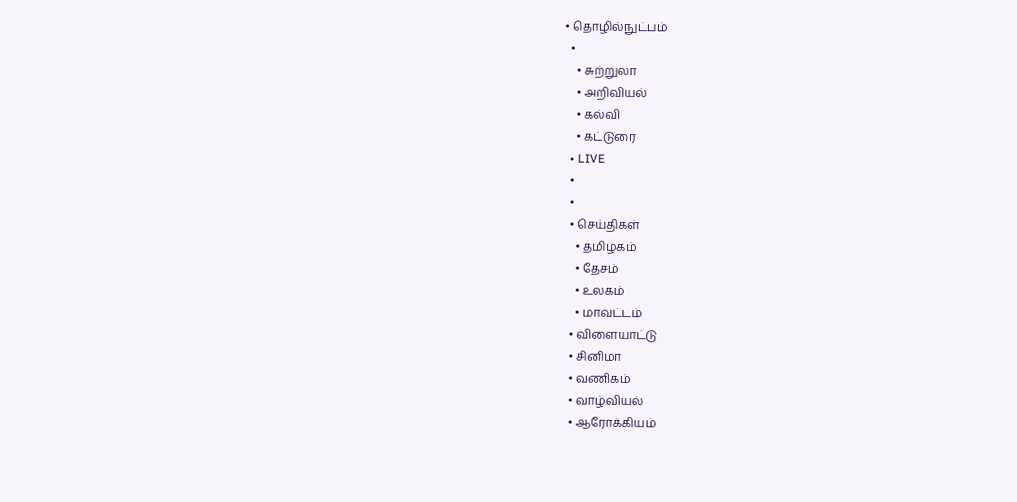• தொழில்நுட்பம்
  •
    • சுற்றுலா
    • அறிவியல்
    • கல்வி
    • கட்டுரை
  • LIVE
  •
  •
  • செய்திகள்
    • தமிழகம்
    • தேசம்
    • உலகம்
    • மாவட்டம்
  • விளையாட்டு
  • சினிமா
  • வணிகம்
  • வாழ்வியல்
  • ஆரோக்கியம்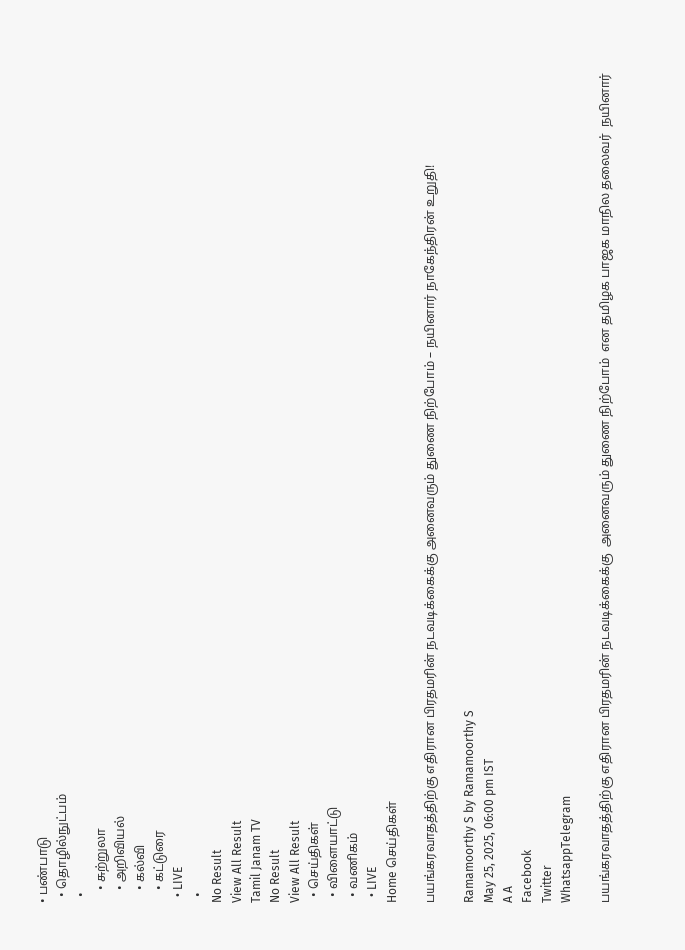• பண்பாடு
  • தொழில்நுட்பம்
  •
    • சுற்றுலா
    • அறிவியல்
    • கல்வி
    • கட்டுரை
  • LIVE
  •
No Result
View All Result
Tamil Janam TV
No Result
View All Result
  • செய்திகள்
  • விளையாட்டு
  • வணிகம்
  • LIVE
Home செய்திகள்

பயங்கரவாதத்திற்கு எதிரான பிரதமரின் நடவடிக்கைக்கு அனைவரும் துணை நிற்போம் – நயினார் நாகேந்திரன் உறுதி!

Ramamoorthy S by Ramamoorthy S
May 25, 2025, 06:00 pm IST
A A
Facebook
Twitter
WhatsappTelegram

பயங்கரவாதத்திற்கு எதிரான பிரதமரின் நடவடிக்கைக்கு  அனைவரும் துணை நிற்போம்  என தமிழக பாஜக மாநில தலைவர்  நயினார்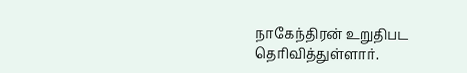நாகேந்திரன் உறுதிபட தெரிவித்துள்ளார்.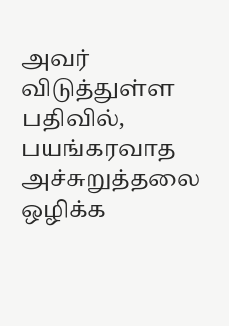அவர் விடுத்துள்ள பதிவில்,  பயங்கரவாத அச்சுறுத்தலை ஒழிக்க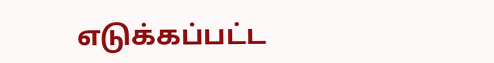எடுக்கப்பட்ட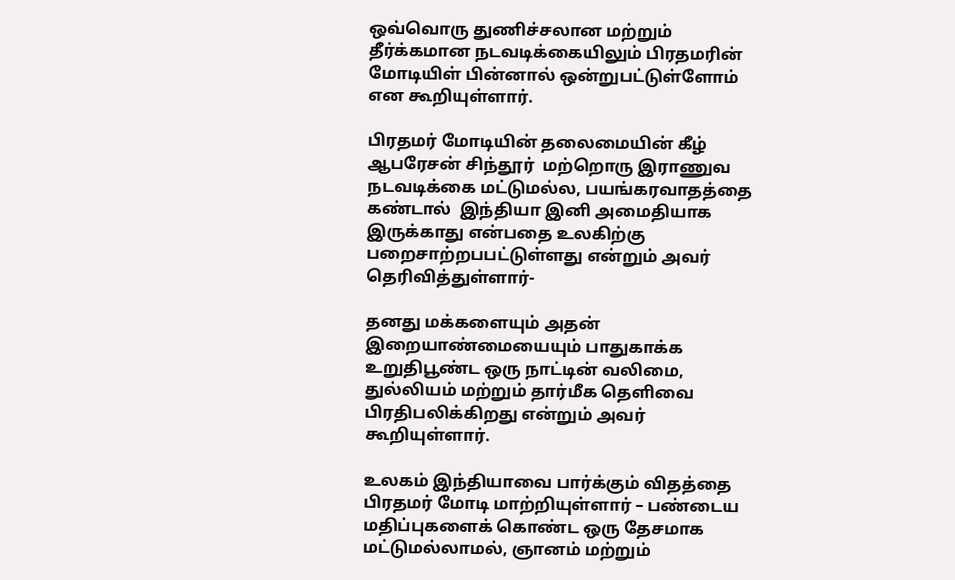ஒவ்வொரு துணிச்சலான மற்றும் தீர்க்கமான நடவடிக்கையிலும் பிரதமரின் மோடியிள் பின்னால் ஒன்றுபட்டுள்ளோம் என கூறியுள்ளார்.

பிரதமர் மோடியின் தலைமையின் கீழ் ஆபரேசன் சிந்தூர்  மற்றொரு இராணுவ நடவடிக்கை மட்டுமல்ல, பயங்கரவாதத்தை கண்டால்  இந்தியா இனி அமைதியாக இருக்காது என்பதை உலகிற்கு பறைசாற்றபபட்டுள்ளது என்றும் அவர் தெரிவித்துள்ளார்-

தனது மக்களையும் அதன் இறையாண்மையையும் பாதுகாக்க உறுதிபூண்ட ஒரு நாட்டின் வலிமை, துல்லியம் மற்றும் தார்மீக தெளிவை பிரதிபலிக்கிறது என்றும் அவர் கூறியுள்ளார்.

உலகம் இந்தியாவை பார்க்கும் விதத்தை பிரதமர் மோடி மாற்றியுள்ளார் – பண்டைய மதிப்புகளைக் கொண்ட ஒரு தேசமாக மட்டுமல்லாமல், ஞானம் மற்றும்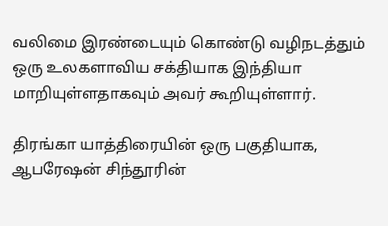வலிமை இரண்டையும் கொண்டு வழிநடத்தும் ஒரு உலகளாவிய சக்தியாக இந்தியா மாறியுள்ளதாகவும் அவர் கூறியுள்ளார்.

திரங்கா யாத்திரையின் ஒரு பகுதியாக, ஆபரேஷன் சிந்தூரின்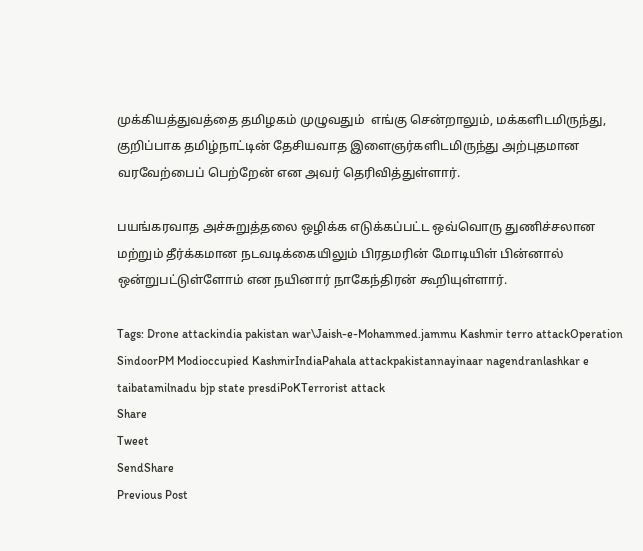முக்கியத்துவத்தை தமிழகம் முழுவதும்  எங்கு சென்றாலும், மக்களிடமிருந்து, குறிப்பாக தமிழ்நாட்டின் தேசியவாத இளைஞர்களிடமிருந்து அற்புதமான வரவேற்பைப் பெற்றேன் என அவர் தெரிவித்துள்ளார்.

பயங்கரவாத அச்சுறுத்தலை ஒழிக்க எடுக்கப்பட்ட ஒவ்வொரு துணிச்சலான மற்றும் தீர்க்கமான நடவடிக்கையிலும் பிரதமரின் மோடியிள் பின்னால் ஒன்றுபட்டுள்ளோம் என நயினார் நாகேந்திரன் கூறியுள்ளார்.

Tags: Drone attackindia pakistan war\Jaish-e-Mohammed.jammu Kashmir terro attackOperation SindoorPM Modioccupied KashmirIndiaPahala attackpakistannayinaar nagendranlashkar e taibatamilnadu bjp state presdiPoKTerrorist attack
Share
Tweet
SendShare
Previous Post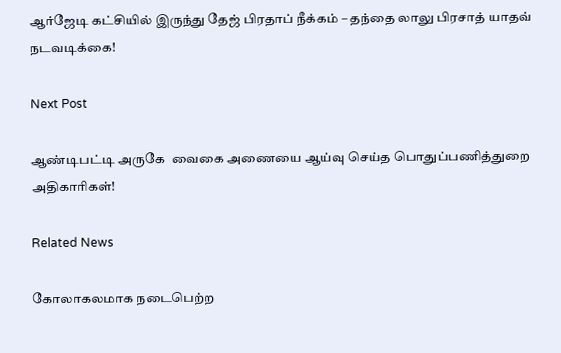ஆர்ஜேடி கட்சியில் இருந்து தேஜ் பிரதாப் நீக்கம் – தந்தை லாலு பிரசாத் யாதவ் நடவடிக்கை!

Next Post

ஆண்டிபட்டி அருகே  வைகை அணையை ஆய்வு செய்த பொதுப்பணித்துறை அதிகாரிகள்!

Related News

கோலாகலமாக நடைபெற்ற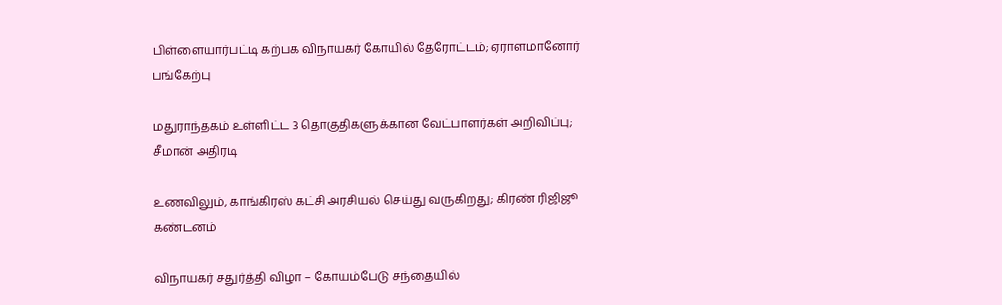பிள்ளையார்பட்டி கற்பக விநாயகர் கோயில் தேரோட்டம்; ஏராளமானோர் பங்கேற்பு

மதுராந்தகம் உள்ளிட்ட 3 தொகுதிகளுக்கான வேட்பாளர்கள் அறிவிப்பு; சீமான் அதிரடி

உணவிலும், காங்கிரஸ் கட்சி அரசியல் செய்து வருகிறது; கிரண் ரிஜிஜூ கண்டனம்

விநாயகர் சதுர்த்தி விழா – கோயம்பேடு சந்தையில்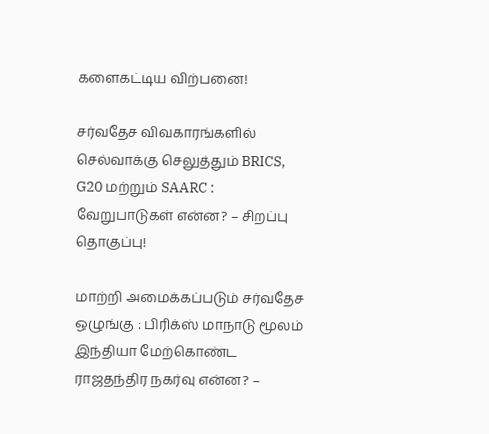களைகட்டிய விற்பனை!

சர்வதேச விவகாரங்களில் செல்வாக்கு செலுத்தும் BRICS, G20 மற்றும் SAARC : வேறுபாடுகள் என்ன? – சிறப்பு தொகுப்பு!

மாற்றி அமைக்கப்படும் சர்வதேச ஒழுங்கு : பிரிக்ஸ் மாநாடு மூலம் இந்தியா மேற்கொண்ட ராஜதந்திர நகர்வு என்ன? –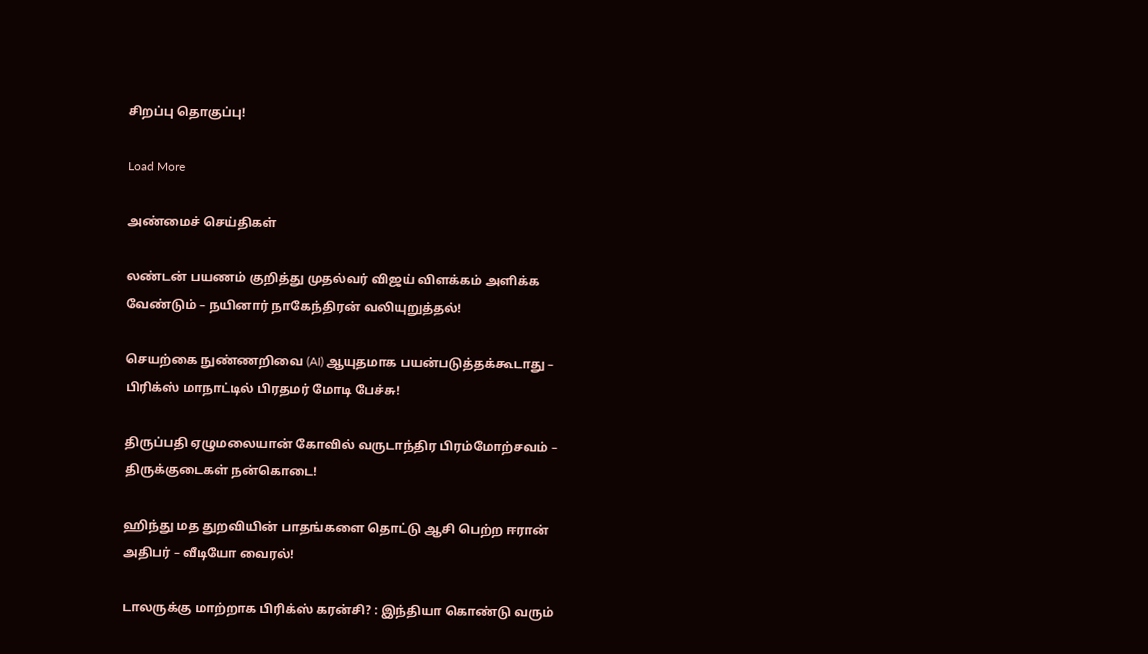சிறப்பு தொகுப்பு!

Load More

அண்மைச் செய்திகள்

லண்டன் பயணம் குறித்து முதல்வர் விஜய் விளக்கம் அளிக்க வேண்டும் – நயினார் நாகேந்திரன் வலியுறுத்தல்!

செயற்கை நுண்ணறிவை (AI) ஆயுதமாக பயன்படுத்தக்கூடாது – பிரிக்ஸ் மாநாட்டில் பிரதமர் மோடி பேச்சு!

திருப்பதி ஏழுமலையான் கோவில் வருடாந்திர பிரம்மோற்சவம் – திருக்குடைகள் நன்கொடை!

ஹிந்து மத துறவியின் பாதங்களை தொட்டு ஆசி பெற்ற ஈரான் அதிபர் – வீடியோ வைரல்!

டாலருக்கு மாற்றாக பிரிக்ஸ் கரன்சி? : இந்தியா கொண்டு வரும்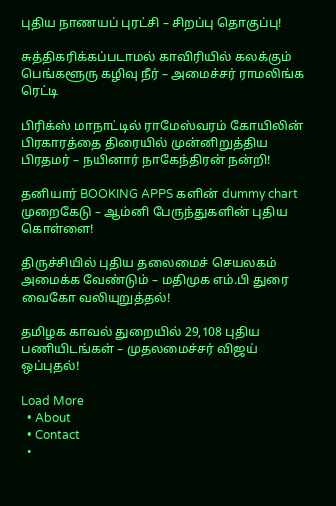புதிய நாணயப் புரட்சி – சிறப்பு தொகுப்பு!

சுத்திகரிக்கப்படாமல் காவிரியில் கலக்கும் பெங்களூரு கழிவு நீர் – அமைச்சர் ராமலிங்க ரெட்டி

பிரிக்ஸ் மாநாட்டில் ராமேஸ்வரம் கோயிலின் பிரகாரத்தை திரையில் முன்னிறுத்திய பிரதமர் – நயினார் நாகேந்திரன் நன்றி!

தனியார் BOOKING APPS களின் dummy chart முறைகேடு – ஆம்னி பேருந்துகளின் புதிய கொள்ளை!

திருச்சியில் புதிய தலைமைச் செயலகம் அமைக்க வேண்டும் – மதிமுக எம்.பி துரை வைகோ வலியுறுத்தல்!

தமிழக காவல் துறையில் 29,108 புதிய பணியிடங்கள் – முதலமைச்சர் விஜய் ஒப்புதல்!

Load More
  • About
  • Contact
  •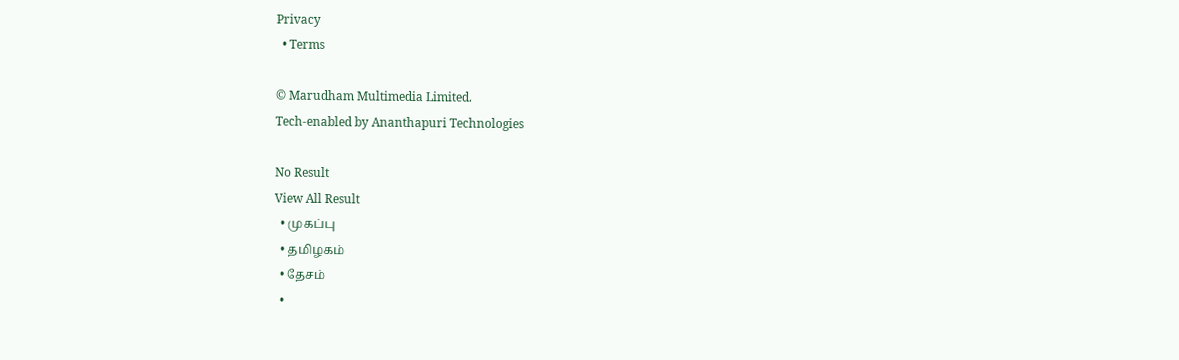Privacy
  • Terms

© Marudham Multimedia Limited.
Tech-enabled by Ananthapuri Technologies

No Result
View All Result
  • முகப்பு
  • தமிழகம்
  • தேசம்
  •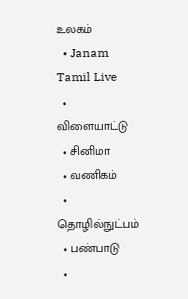உலகம்
  • Janam Tamil Live
  • விளையாட்டு
  • சினிமா
  • வணிகம்
  • தொழில்நுட்பம்
  • பண்பாடு
  •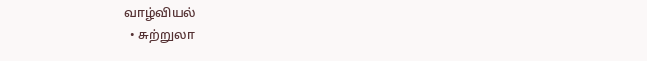வாழ்வியல்
  • சுற்றுலா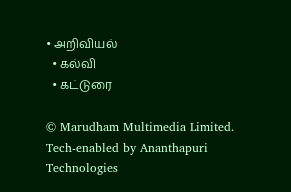• அறிவியல்
  • கல்வி
  • கட்டுரை

© Marudham Multimedia Limited.
Tech-enabled by Ananthapuri Technologies